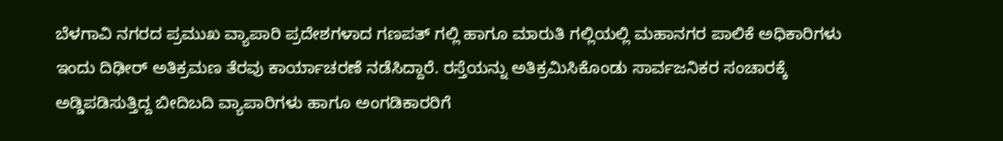ಬೆಳಗಾವಿ ನಗರದ ಪ್ರಮುಖ ವ್ಯಾಪಾರಿ ಪ್ರದೇಶಗಳಾದ ಗಣಪತ್ ಗಲ್ಲಿ ಹಾಗೂ ಮಾರುತಿ ಗಲ್ಲಿಯಲ್ಲಿ ಮಹಾನಗರ ಪಾಲಿಕೆ ಅಧಿಕಾರಿಗಳು ಇಂದು ದಿಢೀರ್ ಅತಿಕ್ರಮಣ ತೆರವು ಕಾರ್ಯಾಚರಣೆ ನಡೆಸಿದ್ದಾರೆ. ರಸ್ತೆಯನ್ನು ಅತಿಕ್ರಮಿಸಿಕೊಂಡು ಸಾರ್ವಜನಿಕರ ಸಂಚಾರಕ್ಕೆ ಅಡ್ಡಿಪಡಿಸುತ್ತಿದ್ದ ಬೀದಿಬದಿ ವ್ಯಾಪಾರಿಗಳು ಹಾಗೂ ಅಂಗಡಿಕಾರರಿಗೆ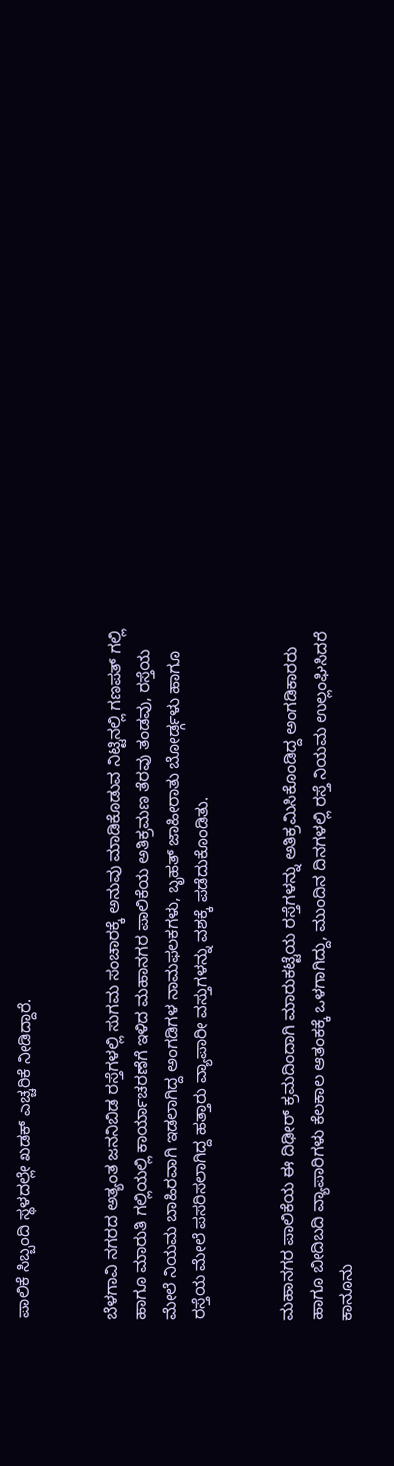ಪಾಲಿಕೆ ಸಿಬ್ಬಂದಿ ಸ್ಥಳದಲ್ಲೇ ಖಡಕ್ ಎಚ್ಚರಿಕೆ ನೀಡಿದ್ದಾರೆ.


ಬೆಳಗಾವಿ ನಗರದ ಅತ್ಯಂತ ಜನನಿಬಿಡ ರಸ್ತೆಗಳಲ್ಲಿ ಸುಗಮ ಸಂಚಾರಕ್ಕೆ ಅನುವು ಮಾಡಿಕೊಡುವ ನಿಟ್ಟಿನಲ್ಲಿ ಗಣಪತ್ ಗಲ್ಲಿ ಹಾಗೂ ಮಾರುತಿ ಗಲ್ಲಿಯಲ್ಲಿ ಕಾರ್ಯಾಚರಣೆಗೆ ಇಳಿದ ಮಹಾನಗರ ಪಾಲಿಕೆಯ ಅತಿಕ್ರಮಣ ತೆರವು ತಂಡವು, ರಸ್ತೆಯ ಮೇಲೆ ನಿಯಮ ಬಾಹಿರವಾಗಿ ಇಡಲಾಗಿದ್ದ ಅಂಗಡಿಗಳ ನಾಮಫಲಕಗಳು, ಬೃಹತ್ ಜಾಹೀರಾತು ಬೋರ್ಡ್ಗಳು ಹಾಗೂ ರಸ್ತೆಯ ಮೇಲೆ ಪಸರಿಸಲಾಗಿದ್ದ ಹತ್ತಾರು ವ್ಯಾಪಾರೀ ವಸ್ತುಗಳನ್ನು ವಶಕ್ಕೆ ಪಡೆದುಕೊಂಡಿತು.


ಮಹಾನಗರ ಪಾಲಿಕೆಯ ಈ ದಿಢೀರ್ ಕ್ರಮದಿಂದಾಗಿ ಮಾರುಕಟ್ಟೆಯ ರಸ್ತೆಗಳನ್ನು ಅತಿಕ್ರಮಿಸಿಕೊಂಡಿದ್ದ ಅಂಗಡಿಕಾರರು ಹಾಗೂ ಬೀದಿಬದಿ ವ್ಯಾಪಾರಿಗಳು ಕೆಲಕಾಲ ಆತಂಕಕ್ಕೆ ಒಳಗಾಗಿದ್ದು, ಮುಂದಿನ ದಿನಗಳಲ್ಲಿ ರಸ್ತೆ ನಿಯಮ ಉಲ್ಲಂಘಿಸಿದರೆ ಕಾನೂನು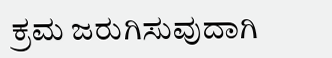ಕ್ರಮ ಜರುಗಿಸುವುದಾಗಿ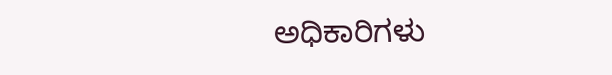ಅಧಿಕಾರಿಗಳು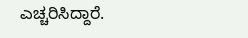ಎಚ್ಚರಿಸಿದ್ದಾರೆ.